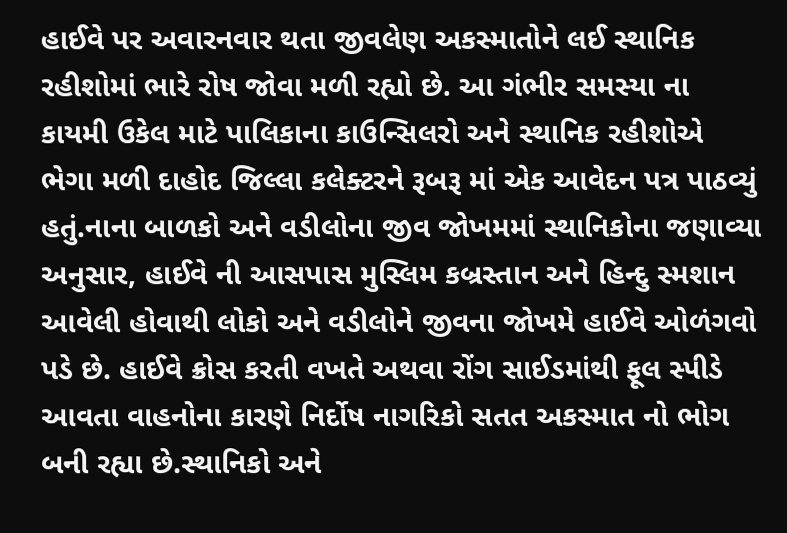હાઈવે પર અવારનવાર થતા જીવલેણ અકસ્માતોને લઈ સ્થાનિક રહીશોમાં ભારે રોષ જોવા મળી રહ્યો છે. આ ગંભીર સમસ્યા ના કાયમી ઉકેલ માટે પાલિકાના કાઉન્સિલરો અને સ્થાનિક રહીશોએ ભેગા મળી દાહોદ જિલ્લા કલેક્ટરને રૂબરૂ માં એક આવેદન પત્ર પાઠવ્યું હતું.નાના બાળકો અને વડીલોના જીવ જોખમમાં સ્થાનિકોના જણાવ્યા અનુસાર, હાઈવે ની આસપાસ મુસ્લિમ કબ્રસ્તાન અને હિન્દુ સ્મશાન આવેલી હોવાથી લોકો અને વડીલોને જીવના જોખમે હાઈવે ઓળંગવો પડે છે. હાઈવે ક્રોસ કરતી વખતે અથવા રોંગ સાઈડમાંથી ફૂલ સ્પીડે આવતા વાહનોના કારણે નિર્દોષ નાગરિકો સતત અકસ્માત નો ભોગ બની રહ્યા છે.સ્થાનિકો અને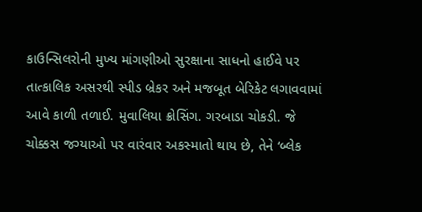કાઉન્સિલરોની મુખ્ય માંગણીઓ સુરક્ષાના સાધનો હાઈવે પર તાત્કાલિક અસરથી સ્પીડ બ્રેકર અને મજબૂત બેરિકેટ લગાવવામાં આવે કાળી તળાઈ. મુવાલિયા ક્રોસિંગ. ગરબાડા ચોકડી. જે ચોક્કસ જગ્યાઓ પર વારંવાર અકસ્માતો થાય છે, તેને ‘બ્લેક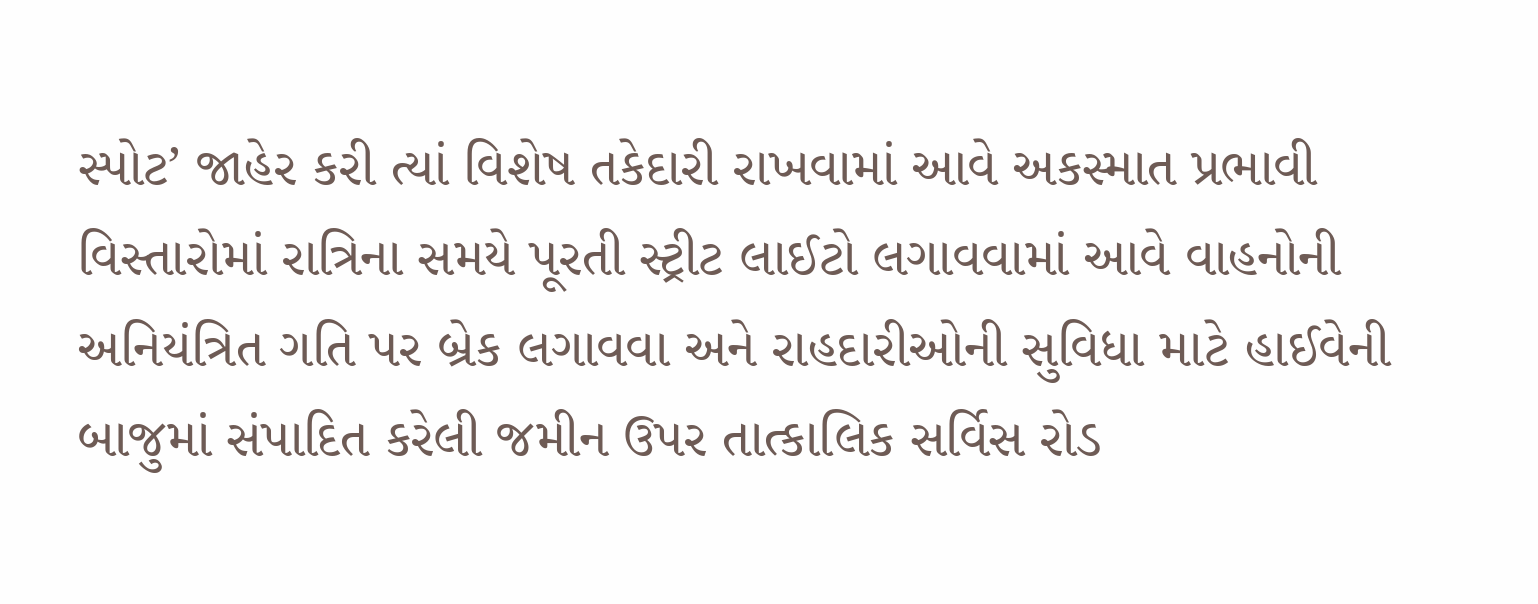સ્પોટ’ જાહેર કરી ત્યાં વિશેષ તકેદારી રાખવામાં આવે અકસ્માત પ્રભાવી વિસ્તારોમાં રાત્રિના સમયે પૂરતી સ્ટ્રીટ લાઈટો લગાવવામાં આવે વાહનોની અનિયંત્રિત ગતિ પર બ્રેક લગાવવા અને રાહદારીઓની સુવિધા માટે હાઈવેની બાજુમાં સંપાદિત કરેલી જમીન ઉપર તાત્કાલિક સર્વિસ રોડ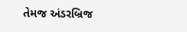તેમજ અંડરબ્રિજ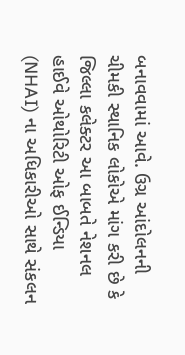બનાવવામાં આવે. ઉગ્ર આંદોલનની ચીમકી સ્થાનિક લોકોએ માંગ કરી છે કે જિલ્લા કલેક્ટર આ બાબતે નેશનલ હાઈવે ઓથોરિટી ઓફ ઈન્ડિયા (NHAI) ના અધિકારીઓ સાથે સંકલન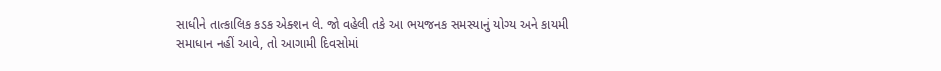સાધીને તાત્કાલિક કડક એક્શન લે. જો વહેલી તકે આ ભયજનક સમસ્યાનું યોગ્ય અને કાયમી સમાધાન નહીં આવે, તો આગામી દિવસોમાં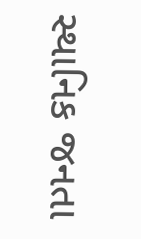સ્થાનિક જનતા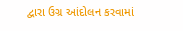દ્વારા ઉગ્ર આંદોલન કરવામાં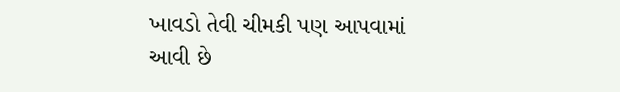ખાવડો તેવી ચીમકી પણ આપવામાં આવી છે